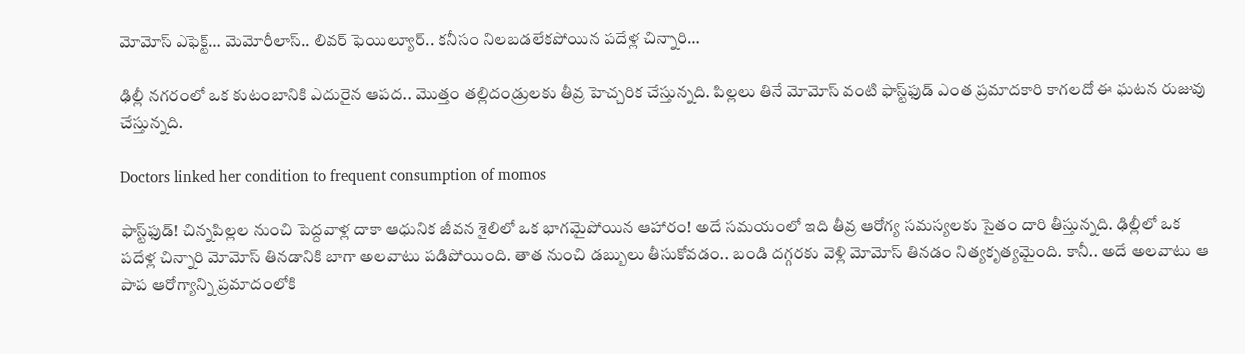మోమోస్‌ ఎఫెక్ట్‌… మెమోరీలాస్‌.. లివర్‌ ఫెయిల్యూర్‌.. కనీసం నిలబడలేకపోయిన పదేళ్ల చిన్నారి…

ఢిల్లీ నగరంలో ఒక కుటంబానికి ఎదురైన ఆపద.. మొత్తం తల్లిదండ్రులకు తీవ్ర హెచ్చరిక చేస్తున్నది. పిల్లలు తినే మోమోస్‌ వంటి ఫాస్ట్‌ఫుడ్‌ ఎంత ప్రమాదకారి కాగలదో ఈ ఘటన రుజువు చేస్తున్నది.

Doctors linked her condition to frequent consumption of momos

ఫాస్ట్‌ఫుడ్‌! చిన్నపిల్లల నుంచి పెద్దవాళ్ల దాకా ఆధునిక జీవన శైలిలో ఒక భాగమైపోయిన ఆహారం! అదే సమయంలో ఇది తీవ్ర ఆరోగ్య సమస్యలకు సైతం దారి తీస్తున్నది. ఢిల్లీలో ఒక పదేళ్ల చిన్నారి మోమోస్‌ తినడానికి బాగా అలవాటు పడిపోయింది. తాత నుంచి డబ్బులు తీసుకోవడం.. బండి దగ్గరకు వెళ్లి మోమోస్‌ తినడం నిత్యకృత్యమైంది. కానీ.. అదే అలవాటు ఆ పాప ఆరోగ్యాన్ని ప్రమాదంలోకి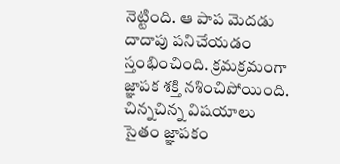నెట్టింది. ఆ పాప మెదడు దాదాపు పనిచేయడం స్తంభించింది. క్రమక్రమంగా జ్ఞాపక శక్తి నశించిపోయింది. చిన్నచిన్న విషయాలు సైతం జ్ఞాపకం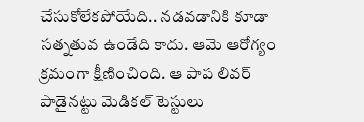చేసుకోలేకపోయేది.. నడవడానికి కూడా సత్నతువ ఉండేది కాదు. ఆమె ఆరోగ్యం క్రమంగా క్షీణించింది. ఆ పాప లివర్‌ పాడైనట్టు మెడికల్‌ టెస్టులు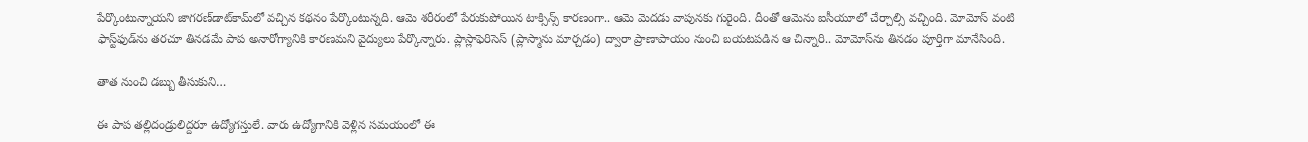పేర్కొంటున్నాయని జాగరణ్‌డాట్‌కామ్‌లో వచ్చిన కథనం పేర్కొంటున్నది. ఆమె శరీరంలో పేరుకుపోయిన టాక్సిన్స్‌ కారణంగా.. ఆమె మెదడు వాపునకు గురైంది. దీంతో ఆమెను ఐసీయూలో చేర్చాల్సి వచ్చింది. మోమోస్‌ వంటి ఫాస్ట్‌ఫుడ్‌ను తరచూ తినడమే పాప అనారోగ్యానికి కారణమని వైద్యులు పేర్కొన్నారు. ప్లాస్లాఫెరిసెస్‌ (ప్లాస్మాను మార్చడం) ద్వారా ప్రాణాపాయం నుంచి బయటపడిన ఆ చిన్నారి.. మోమోస్‌ను తినడం పూర్తిగా మానేసింది.

తాత నుంచి డబ్బు తీసుకుని…

ఈ పాప తల్లిదండ్రులిద్దరూ ఉద్యోగస్తులే. వారు ఉద్యోగానికి వెళ్లిన సమయంలో ఈ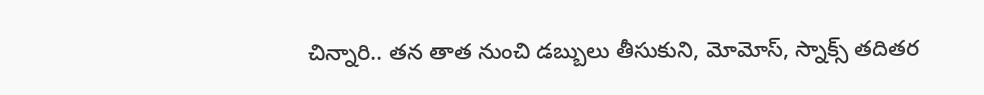చిన్నారి.. తన తాత నుంచి డబ్బులు తీసుకుని, మోమోస్‌, స్నాక్స్‌ తదితర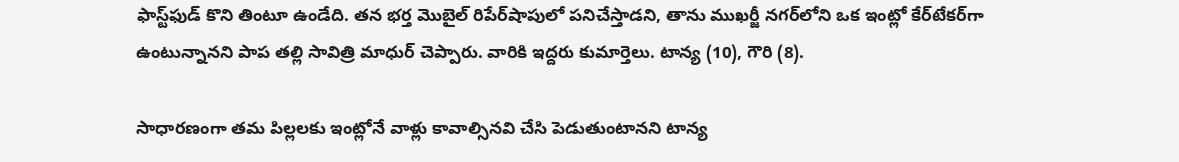ఫాస్ట్‌ఫుడ్‌ కొని తింటూ ఉండేది. తన భర్త మొబైల్‌ రిపేర్‌షాపులో పనిచేస్తాడని, తాను ముఖర్జీ నగర్‌లోని ఒక ఇంట్లో కేర్‌టేకర్‌గా ఉంటున్నానని పాప తల్లి సావిత్రి మాధుర్‌ చెప్పారు. వారికి ఇద్దరు కుమార్తెలు. టాన్య (10), గౌరి (8).

సాధారణంగా తమ పిల్లలకు ఇంట్లోనే వాళ్లు కావాల్సినవి చేసి పెడుతుంటానని టాన్య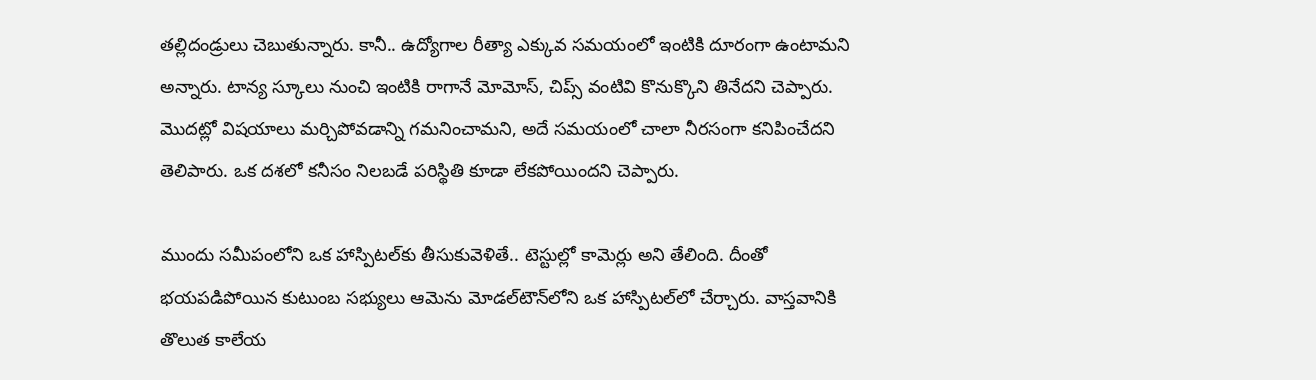తల్లిదండ్రులు చెబుతున్నారు. కానీ.. ఉద్యోగాల రీత్యా ఎక్కువ సమయంలో ఇంటికి దూరంగా ఉంటామని అన్నారు. టాన్య స్కూలు నుంచి ఇంటికి రాగానే మోమోస్‌, చిప్స్‌ వంటివి కొనుక్కొని తినేదని చెప్పారు. మొదట్లో విషయాలు మర్చిపోవడాన్ని గమనించామని, అదే సమయంలో చాలా నీరసంగా కనిపించేదని తెలిపారు. ఒక దశలో కనీసం నిలబడే పరిస్థితి కూడా లేకపోయిందని చెప్పారు.

ముందు సమీపంలోని ఒక హాస్పిటల్‌కు తీసుకువెళితే.. టెస్టుల్లో కామెర్లు అని తేలింది. దీంతో భయపడిపోయిన కుటుంబ సభ్యులు ఆమెను మోడల్‌టౌన్‌లోని ఒక హాస్పిటల్‌లో చేర్చారు. వాస్తవానికి తొలుత కాలేయ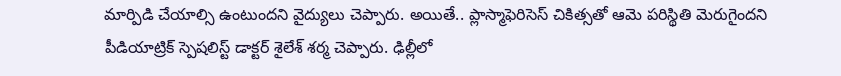మార్పిడి చేయాల్సి ఉంటుందని వైద్యులు చెప్పారు. అయితే.. ప్లాస్మాఫెరిసెస్‌ చికిత్సతో ఆమె పరిస్థితి మెరుగైందని పీడియాట్రిక్‌ స్పెషలిస్ట్‌ డాక్టర్‌ శైలేశ్‌ శర్మ చెప్పారు. ఢిల్లీలో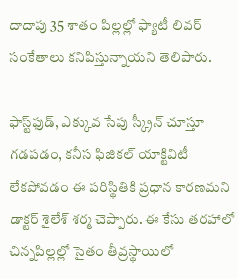దాదాపు 35 శాతం పిల్లల్లో ఫ్యాటీ లివర్‌ సంకేతాలు కనిపిస్తున్నాయని తెలిపారు.

ఫాస్ట్‌ఫుడ్‌, ఎక్కువ సేపు స్క్రీన్‌ చూస్తూ గడపడం, కనీస ఫిజికల్‌ యాక్టివిటీ లేకపోవడం ఈ పరిస్థితికి ప్రధాన కారణమని డాక్టర్‌ శైలేశ్‌ శర్మ చెప్పారు. ఈ కేసు తరహాలో చిన్నపిల్లల్లో సైతం తీవ్రస్థాయిలో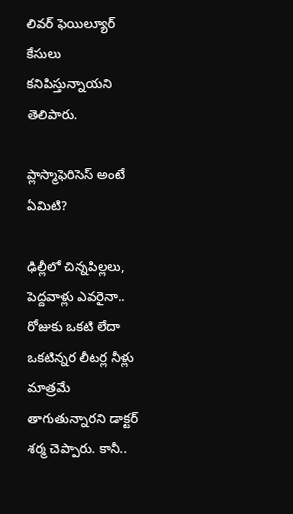లివర్‌ ఫెయిల్యూర్‌ కేసులు కనిపిస్తున్నాయని తెలిపారు.

ప్లాస్మాఫెరిసెస్‌ అంటే ఏమిటి?

ఢిల్లీలో చిన్నపిల్లలు, పెద్దవాళ్లు ఎవరైనా.. రోజుకు ఒకటి లేదా ఒకటిన్నర లీటర్ల నీళ్లు మాత్రమే తాగుతున్నారని డాక్టర్‌ శర్మ చెప్పారు. కానీ..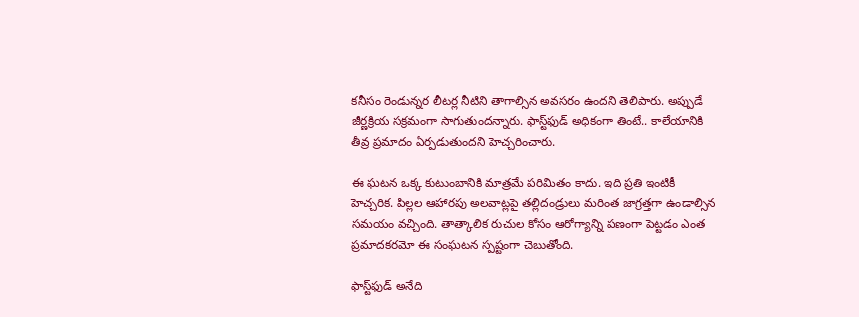కనీసం రెండున్నర లీటర్ల నీటిని తాగాల్సిన అవసరం ఉందని తెలిపారు. అప్పుడే జీర్ణక్రియ సక్రమంగా సాగుతుందన్నారు. ఫాస్ట్‌ఫుడ్‌ అధికంగా తింటే.. కాలేయానికి తీవ్ర ప్రమాదం ఏర్పడుతుందని హెచ్చరించారు.

ఈ ఘటన ఒక్క కుటుంబానికి మాత్రమే పరిమితం కాదు. ఇది ప్రతి ఇంటికీ హెచ్చరిక. పిల్లల ఆహారపు అలవాట్లపై తల్లిదండ్రులు మరింత జాగ్రత్తగా ఉండాల్సిన సమయం వచ్చింది. తాత్కాలిక రుచుల కోసం ఆరోగ్యాన్ని పణంగా పెట్టడం ఎంత ప్రమాదకరమో ఈ సంఘటన స్పష్టంగా చెబుతోంది.

ఫాస్ట్‌ఫుడ్‌ అనేది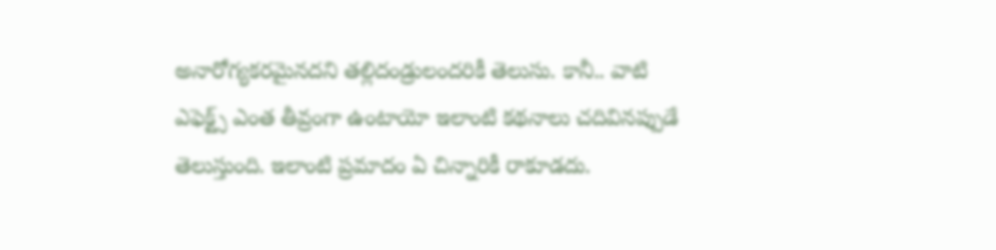అనారోగ్యకరమైనదని తల్లిదండ్రులందరికీ తెలుసు. కానీ.. వాటి ఎఫెక్ట్స్‌ ఎంత తీవ్రంగా ఉంటాయో ఇలాంటి కథనాలు చదివినప్పుడే తెలుస్తుంది. ఇలాంటి ప్రమాదం ఏ చిన్నారికీ రాకూడదు.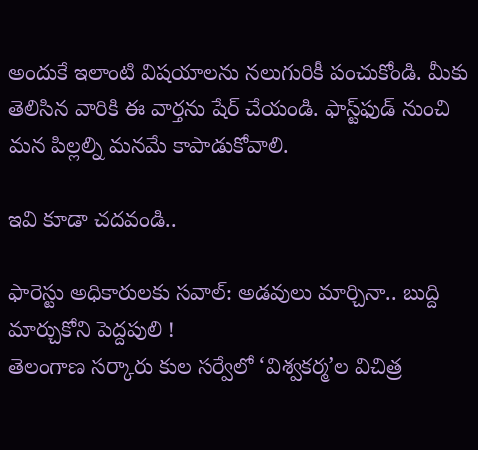అందుకే ఇలాంటి విషయాలను నలుగురికీ పంచుకోండి. మీకు తెలిసిన వారికి ఈ వార్తను షేర్‌ చేయండి. ఫాస్ట్‌ఫుడ్‌ నుంచి మన పిల్లల్ని మనమే కాపాడుకోవాలి.

ఇవి కూడా చదవండి..

ఫారెస్టు అధికారులకు సవాల్: అడవులు మార్చినా.. బుద్ది మార్చుకోని పెద్దపులి !
తెలంగాణ సర్కారు కుల సర్వేలో ‘విశ్వకర్మ’ల విచిత్ర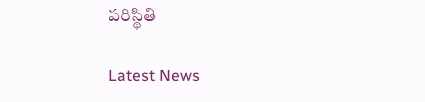పరిస్థితి

Latest News